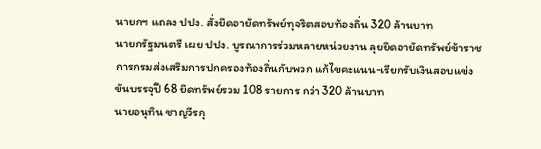นายกฯ แถลง ปปง. สั่งยึดอายัดทรัพย์ทุจริตสอบท้องถิ่น 320 ล้านบาท
นายกรัฐมนตรี เผย ปปง. บูรณาการร่วมหลายหน่วยงาน ลุยยึดอายัดทรัพย์ข้าราชการกรมส่งเสริมการปกครองท้องถิ่นกับพวก แก้ไขคะแนน-เรียกรับเงินสอบแข่งขันบรรจุปี 68 ยึดทรัพย์รวม 108 รายการ กว่า 320 ล้านบาท
นายอนุทิน ชาญวีรกุ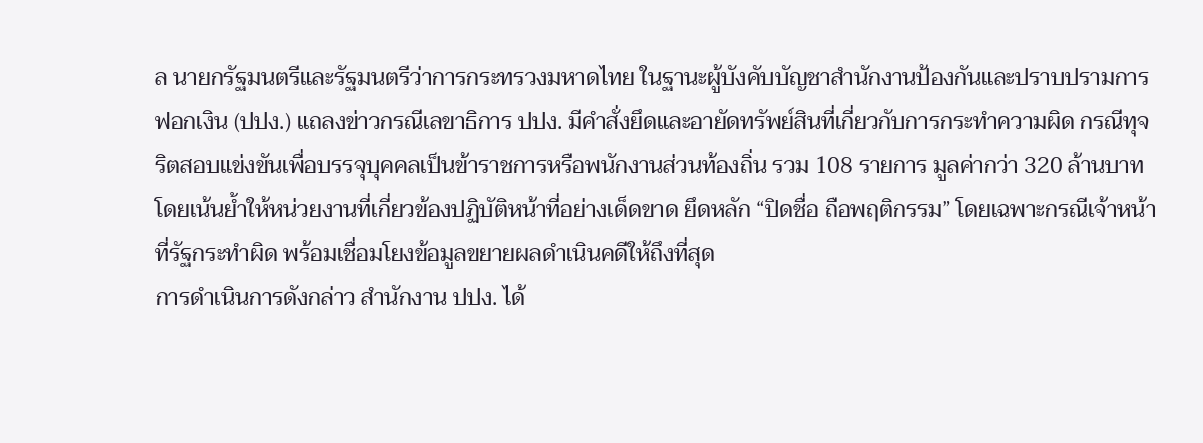ล นายกรัฐมนตรีและรัฐมนตรีว่าการกระทรวงมหาดไทย ในฐานะผู้บังคับบัญชาสำนักงานป้องกันและปราบปรามการฟอกเงิน (ปปง.) แถลงข่าวกรณีเลขาธิการ ปปง. มีคำสั่งยึดและอายัดทรัพย์สินที่เกี่ยวกับการกระทำความผิด กรณีทุจริตสอบแข่งขันเพื่อบรรจุบุคคลเป็นข้าราชการหรือพนักงานส่วนท้องถิ่น รวม 108 รายการ มูลค่ากว่า 320 ล้านบาท โดยเน้นย้ำให้หน่วยงานที่เกี่ยวข้องปฏิบัติหน้าที่อย่างเด็ดขาด ยึดหลัก “ปิดชื่อ ถือพฤติกรรม” โดยเฉพาะกรณีเจ้าหน้าที่รัฐกระทำผิด พร้อมเชื่อมโยงข้อมูลขยายผลดำเนินคดีให้ถึงที่สุด
การดำเนินการดังกล่าว สำนักงาน ปปง. ได้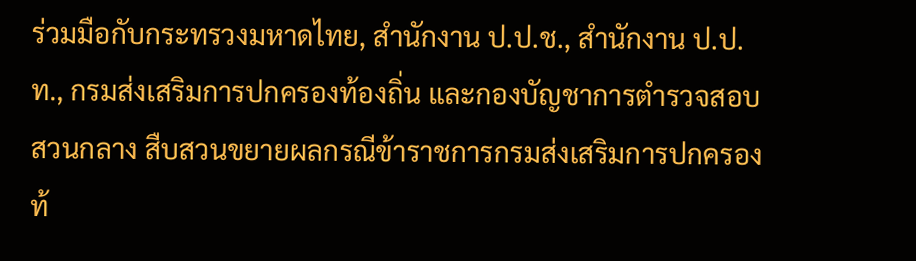ร่วมมือกับกระทรวงมหาดไทย, สำนักงาน ป.ป.ช., สำนักงาน ป.ป.ท., กรมส่งเสริมการปกครองท้องถิ่น และกองบัญชาการตำรวจสอบสวนกลาง สืบสวนขยายผลกรณีข้าราชการกรมส่งเสริมการปกครองท้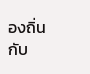องถิ่นกับ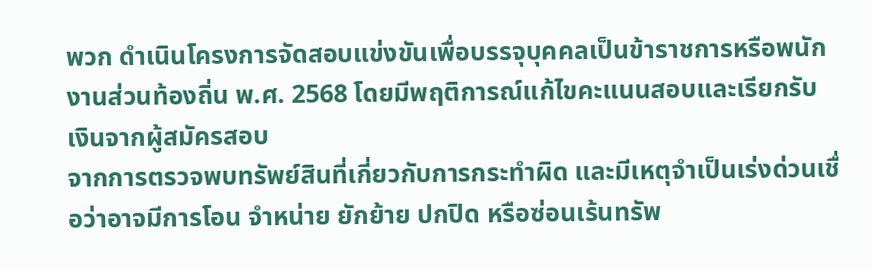พวก ดำเนินโครงการจัดสอบแข่งขันเพื่อบรรจุบุคคลเป็นข้าราชการหรือพนักงานส่วนท้องถิ่น พ.ศ. 2568 โดยมีพฤติการณ์แก้ไขคะแนนสอบและเรียกรับเงินจากผู้สมัครสอบ
จากการตรวจพบทรัพย์สินที่เกี่ยวกับการกระทำผิด และมีเหตุจำเป็นเร่งด่วนเชื่อว่าอาจมีการโอน จำหน่าย ยักย้าย ปกปิด หรือซ่อนเร้นทรัพ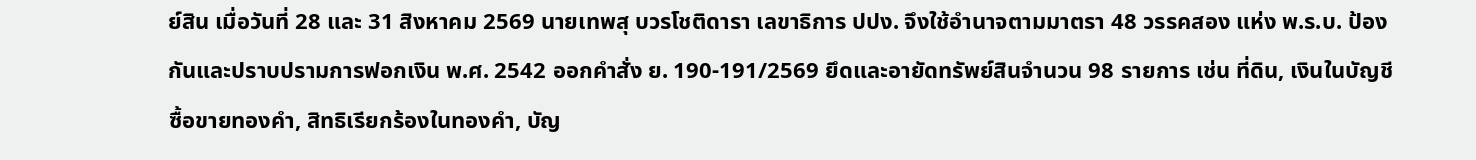ย์สิน เมื่อวันที่ 28 และ 31 สิงหาคม 2569 นายเทพสุ บวรโชติดารา เลขาธิการ ปปง. จึงใช้อำนาจตามมาตรา 48 วรรคสอง แห่ง พ.ร.บ. ป้องกันและปราบปรามการฟอกเงิน พ.ศ. 2542 ออกคำสั่ง ย. 190-191/2569 ยึดและอายัดทรัพย์สินจำนวน 98 รายการ เช่น ที่ดิน, เงินในบัญชีซื้อขายทองคำ, สิทธิเรียกร้องในทองคำ, บัญ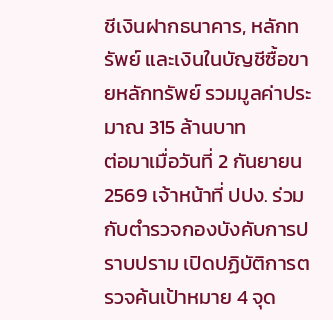ชีเงินฝากธนาคาร, หลักทรัพย์ และเงินในบัญชีซื้อขายหลักทรัพย์ รวมมูลค่าประมาณ 315 ล้านบาท
ต่อมาเมื่อวันที่ 2 กันยายน 2569 เจ้าหน้าที่ ปปง. ร่วมกับตำรวจกองบังคับการปราบปราม เปิดปฏิบัติการตรวจค้นเป้าหมาย 4 จุด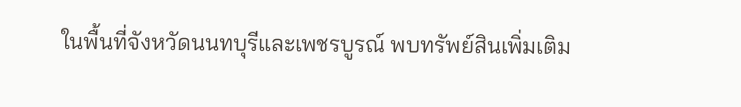ในพื้นที่จังหวัดนนทบุรีและเพชรบูรณ์ พบทรัพย์สินเพิ่มเติม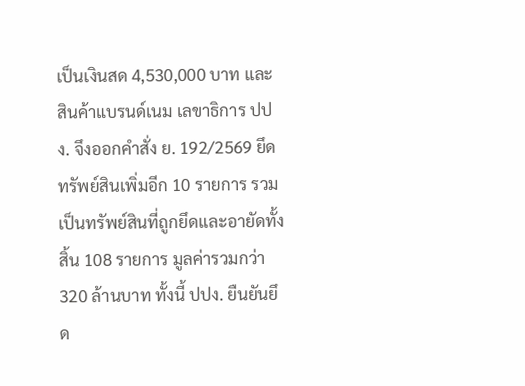เป็นเงินสด 4,530,000 บาท และสินค้าแบรนด์เนม เลขาธิการ ปปง. จึงออกคำสั่ง ย. 192/2569 ยึดทรัพย์สินเพิ่มอีก 10 รายการ รวมเป็นทรัพย์สินที่ถูกยึดและอายัดทั้งสิ้น 108 รายการ มูลค่ารวมกว่า 320 ล้านบาท ทั้งนี้ ปปง. ยืนยันยึด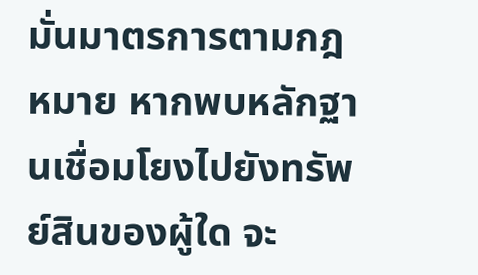มั่นมาตรการตามกฎหมาย หากพบหลักฐานเชื่อมโยงไปยังทรัพย์สินของผู้ใด จะ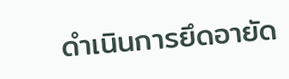ดำเนินการยึดอายัด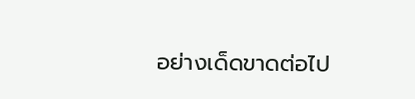อย่างเด็ดขาดต่อไป